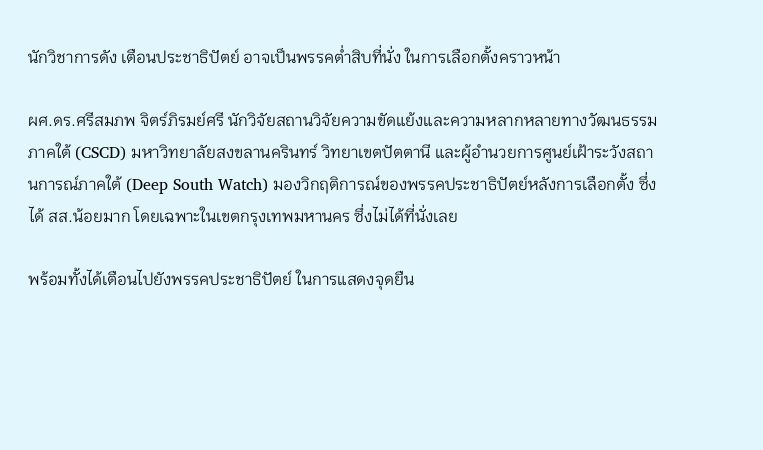นักวิชาการดัง เตือนประชาธิปัตย์ อาจเป็นพรรคต่ำสิบที่นั่ง ในการเลือกตั้งคราวหน้า

ผศ.ดร.ศรีสมภพ จิตร์ภิรมย์ศรี นักวิจัยสถานวิจัยความขัดแย้งและความหลากหลายทางวัฒนธรรมภาคใต้ (CSCD) มหาวิทยาลัยสงขลานครินทร์ วิทยาเขตปัตตานี และผู้อำนวยการศูนย์เฝ้าระวังสถานการณ์ภาคใต้ (Deep South Watch) มองวิกฤติการณ์ของพรรคประชาธิปัตย์หลังการเลือกตั้ง ซึ่งได้ สส.น้อยมาก โดยเฉพาะในเขตกรุงเทพมหานคร ซึ่งไม่ได้ที่นั่งเลย

พร้อมทั้งได้เตือนไปยังพรรคประชาธิปัตย์ ในการแสดงจุดยืน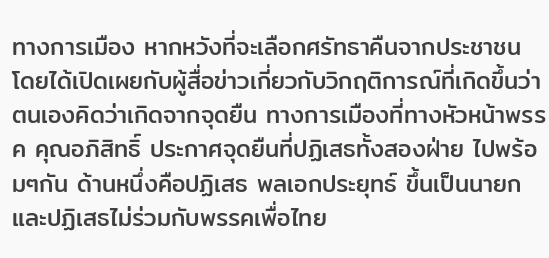ทางการเมือง หากหวังที่จะเลือกศรัทธาคืนจากประชาชน โดยได้เปิดเผยกับผู้สื่อข่าวเกี่ยวกับวิกฤติการณ์ที่เกิดขึ้นว่า ตนเองคิดว่าเกิดจากจุดยืน ทางการเมืองที่ทางหัวหน้าพรรค คุณอภิสิทธิ์ ประกาศจุดยืนที่ปฏิเสธทั้งสองฝ่าย ไปพร้อมๆกัน ด้านหนึ่งคือปฏิเสธ พลเอกประยุทธ์ ขึ้นเป็นนายก และปฏิเสธไม่ร่วมกับพรรคเพื่อไทย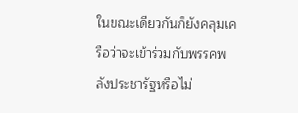ในขณะเดียวกันก็ยังคลุมเครือว่าจะเข้าร่วมกับพรรคพลังประชารัฐหรือไม่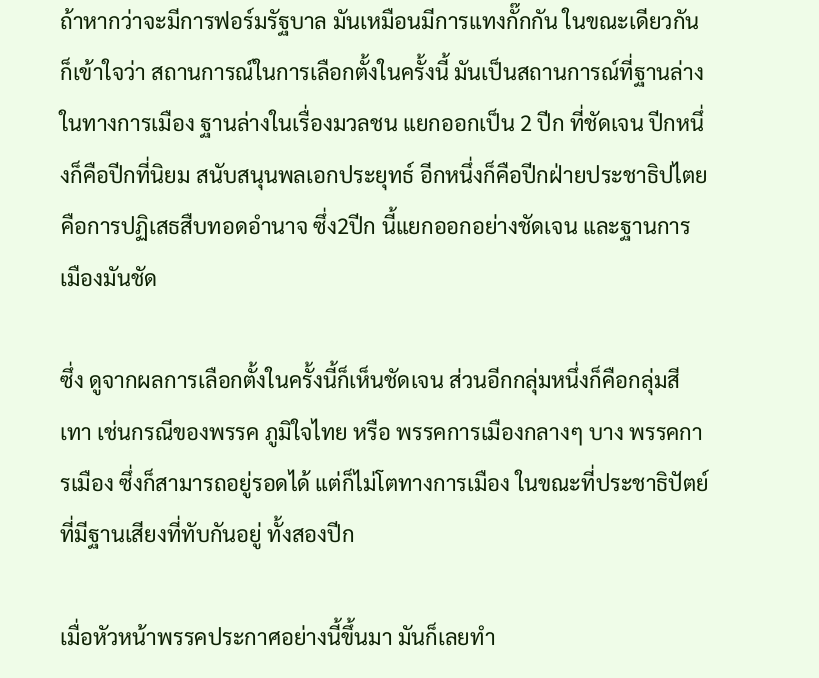ถ้าหากว่าจะมีการฟอร์มรัฐบาล มันเหมือนมีการแทงกั๊กกัน ในขณะเดียวกันก็เข้าใจว่า สถานการณ์ในการเลือกตั้งในครั้งนี้ มันเป็นสถานการณ์ที่ฐานล่างในทางการเมือง ฐานล่างในเรื่องมวลชน แยกออกเป็น 2 ปีก ที่ชัดเจน ปีกหนึ่งก็คือปีกที่นิยม สนับสนุนพลเอกประยุทธ์ อีกหนึ่งก็คือปีกฝ่ายประชาธิปไตย คือการปฏิเสธสืบทอดอำนาจ ซึ่ง2ปีก นี้แยกออกอย่างชัดเจน และฐานการเมืองมันชัด

ซึ่ง ดูจากผลการเลือกตั้งในครั้งนี้ก็เห็นชัดเจน ส่วนอีกกลุ่มหนึ่งก็คือกลุ่มสีเทา เช่นกรณีของพรรค ภูมิใจไทย หรือ พรรคการเมืองกลางๆ บาง พรรคการเมือง ซึ่งก็สามารถอยู่รอดได้ แต่ก็ไม่โตทางการเมือง ในขณะที่ประชาธิปัตย์ ที่มีฐานเสียงที่ทับกันอยู่ ทั้งสองปีก

เมื่อหัวหน้าพรรคประกาศอย่างนี้ขึ้นมา มันก็เลยทำ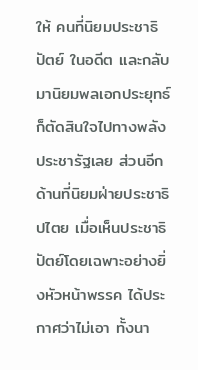ให้ คนที่นิยมประชาธิปัตย์ ในอดีต และกลับมานิยมพลเอกประยุทธ์ ก็ตัดสินใจไปทางพลังประชารัฐเลย ส่วนอีก ด้านที่นิยมฝ่ายประชาธิปไตย เมื่อเห็นประชาธิปัตย์โดยเฉพาะอย่างยิ่งหัวหน้าพรรค ได้ประกาศว่าไม่เอา ทั้งนา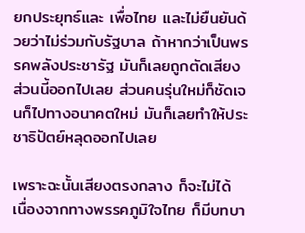ยกประยุทธ์และ เพื่อไทย และไม่ยืนยันด้วยว่าไม่ร่วมกับรัฐบาล ถ้าหากว่าเป็นพรรคพลังประชารัฐ มันก็เลยถูกตัดเสียงส่วนนี้ออกไปเลย ส่วนคนรุ่นใหม่ก็ชัดเจนก็ไปทางอนาคตใหม่ มันก็เลยทำให้ประชาธิปัตย์หลุดออกไปเลย

เพราะฉะนั้นเสียงตรงกลาง ก็จะไม่ได้ เนื่องจากทางพรรคภูมิใจไทย ก็มีบทบา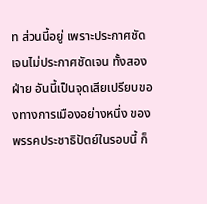ท ส่วนนี้อยู่ เพราะประกาศชัดเจนไม่ประกาศชัดเจน ทั้งสองฝ่าย อันนี้เป็นจุดเสียเปรียบของทางการเมืองอย่างหนึ่ง ของพรรคประชาธิปัตย์ในรอบนี้ ก็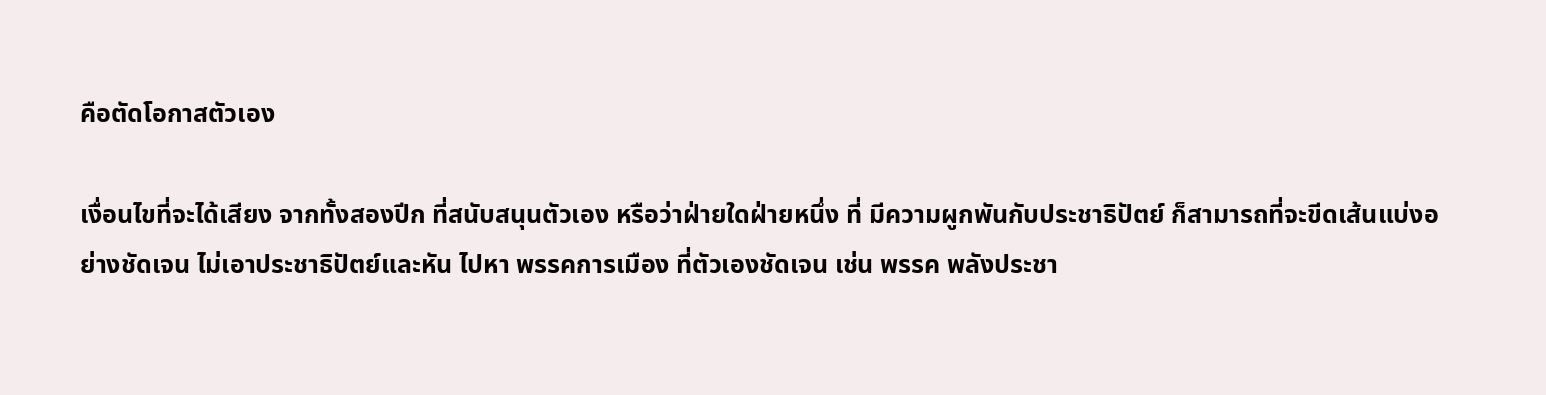คือตัดโอกาสตัวเอง

เงื่อนไขที่จะได้เสียง จากทั้งสองปีก ที่สนับสนุนตัวเอง หรือว่าฝ่ายใดฝ่ายหนึ่ง ที่ มีความผูกพันกับประชาธิปัตย์ ก็สามารถที่จะขีดเส้นแบ่งอย่างชัดเจน ไม่เอาประชาธิปัตย์และหัน ไปหา พรรคการเมือง ที่ตัวเองชัดเจน เช่น พรรค พลังประชา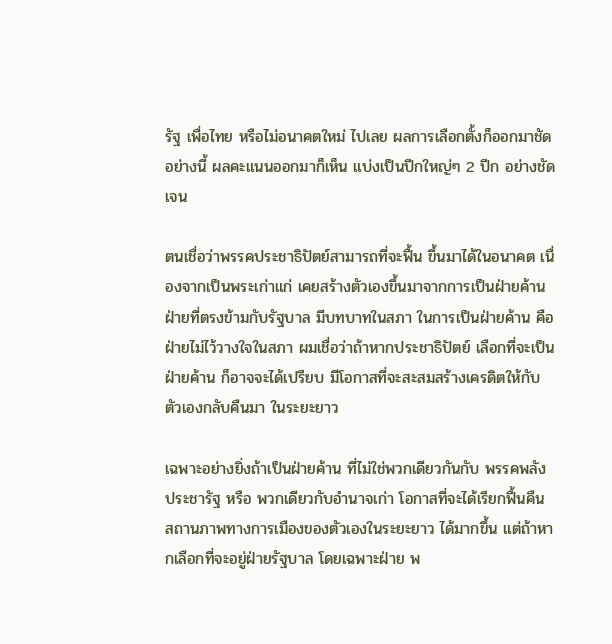รัฐ เพื่อไทย หรือไม่อนาคตใหม่ ไปเลย ผลการเลือกตั้งก็ออกมาชัดอย่างนี้ ผลคะแนนออกมาก็เห็น แบ่งเป็นปีกใหญ่ๆ 2 ปีก อย่างชัดเจน

ตนเชื่อว่าพรรคประชาธิปัตย์สามารถที่จะฟื้น ขึ้นมาได้ในอนาคต เนื่องจากเป็นพระเก่าแก่ เคยสร้างตัวเองขึ้นมาจากการเป็นฝ่ายค้าน ฝ่ายที่ตรงข้ามกับรัฐบาล มีบทบาทในสภา ในการเป็นฝ่ายค้าน คือฝ่ายไม่ไว้วางใจในสภา ผมเชื่อว่าถ้าหากประชาธิปัตย์ เลือกที่จะเป็นฝ่ายค้าน ก็อาจจะได้เปรียบ มีโอกาสที่จะสะสมสร้างเครดิตให้กับตัวเองกลับคืนมา ในระยะยาว

เฉพาะอย่างยิ่งถ้าเป็นฝ่ายค้าน ที่ไม่ใช่พวกเดียวกันกับ พรรคพลังประชารัฐ หรือ พวกเดียวกับอำนาจเก่า โอกาสที่จะได้เรียกฟื้นคืน สถานภาพทางการเมืองของตัวเองในระยะยาว ได้มากขึ้น แต่ถ้าหากเลือกที่จะอยู่ฝ่ายรัฐบาล โดยเฉพาะฝ่าย พ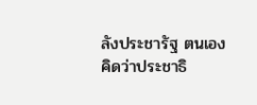ลังประชารัฐ ตนเอง คิดว่าประชาธิ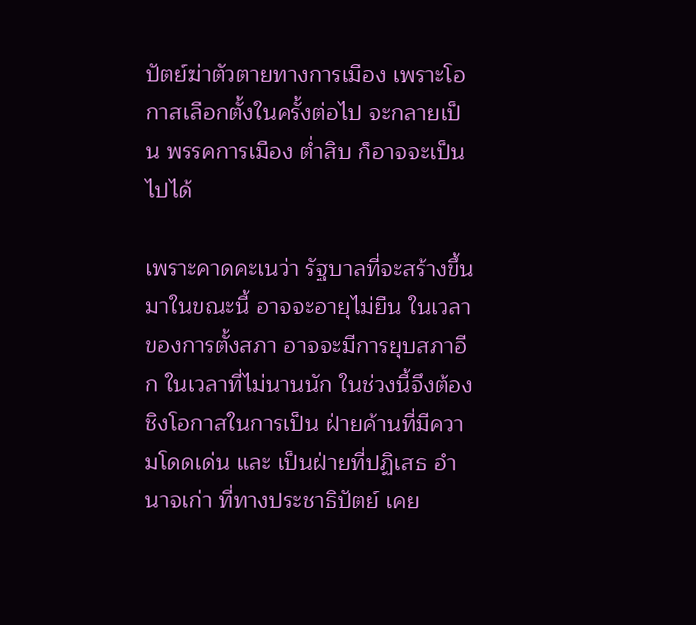ปัตย์ฆ่าตัวตายทางการเมือง เพราะโอกาสเลือกตั้งในครั้งต่อไป จะกลายเป็น พรรคการเมือง ต่ำสิบ ก็อาจจะเป็นไปได้

เพราะคาดคะเนว่า รัฐบาลที่จะสร้างขึ้นมาในขณะนี้ อาจจะอายุไม่ยืน ในเวลาของการตั้งสภา อาจจะมีการยุบสภาอีก ในเวลาที่ไม่นานนัก ในช่วงนี้จึงต้องชิงโอกาสในการเป็น ฝ่ายค้านที่มีความโดดเด่น และ เป็นฝ่ายที่ปฏิเสธ อำนาจเก่า ที่ทางประชาธิปัตย์ เคย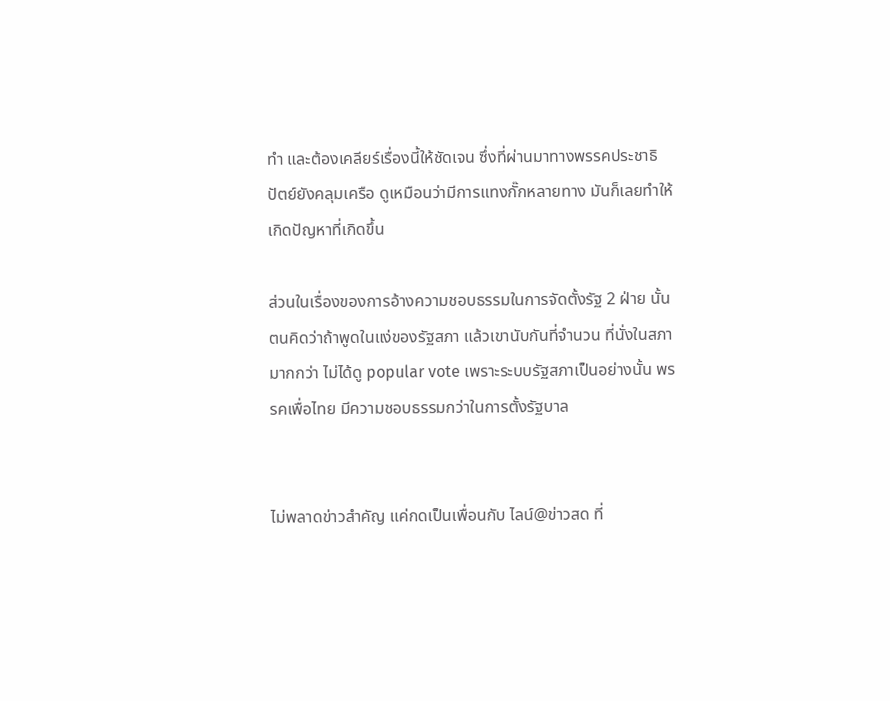ทำ และต้องเคลียร์เรื่องนี้ให้ชัดเจน ซึ่งที่ผ่านมาทางพรรคประชาธิปัตย์ยังคลุมเครือ ดูเหมือนว่ามีการแทงกั๊กหลายทาง มันก็เลยทำให้เกิดปัญหาที่เกิดขึ้น

ส่วนในเรื่องของการอ้างความชอบธรรมในการจัดตั้งรัฐ 2 ฝ่าย นั้น ตนคิดว่าถ้าพูดในแง่ของรัฐสภา แล้วเขานับกันที่จำนวน ที่นั่งในสภามากกว่า ไม่ได้ดู popular vote เพราะระบบรัฐสภาเป็นอย่างนั้น พรรคเพื่อไทย มีความชอบธรรมกว่าในการตั้งรัฐบาล


ไม่พลาดข่าวสำคัญ แค่กดเป็นเพื่อนกับ ไลน์@ข่าวสด ที่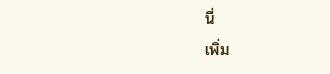นี่
เพิ่ม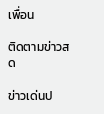เพื่อน

ติดตามข่าวสด

ข่าวเด่นป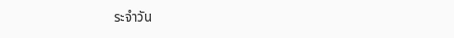ระจำวัน